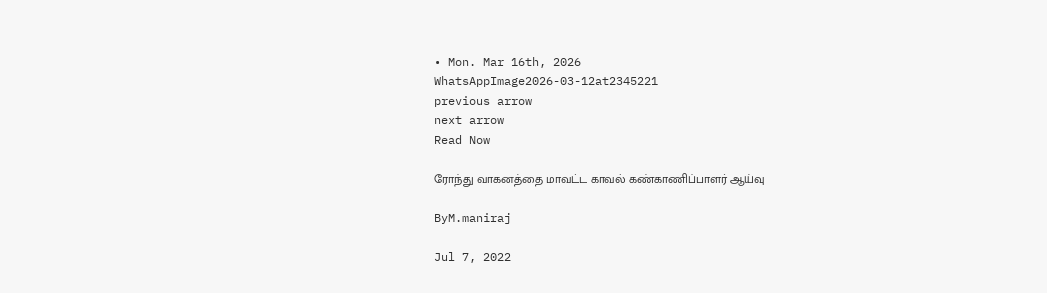• Mon. Mar 16th, 2026
WhatsAppImage2026-03-12at2345221
previous arrow
next arrow
Read Now

ரோந்து வாகனத்தை மாவட்ட காவல் கண்காணிப்பாளர் ஆய்வு

ByM.maniraj

Jul 7, 2022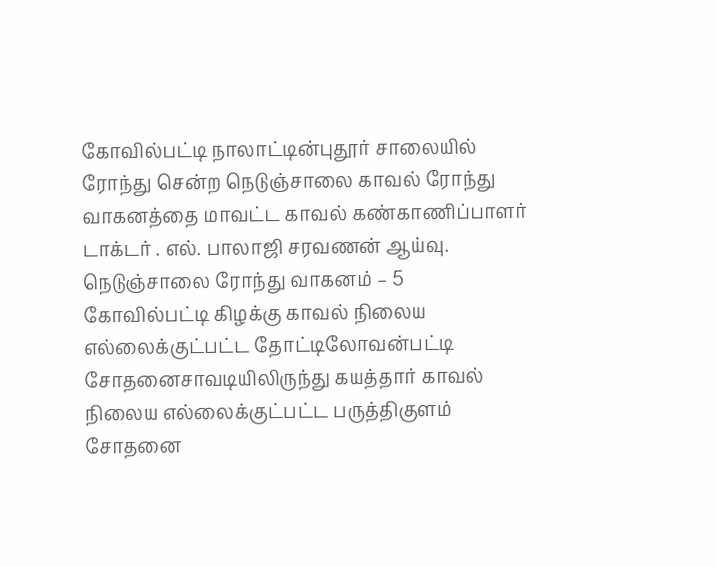கோவில்பட்டி நாலாட்டின்புதூர் சாலையில் ரோந்து சென்ற நெடுஞ்சாலை காவல் ரோந்து வாகனத்தை மாவட்ட காவல் கண்காணிப்பாளர் டாக்டர் . எல். பாலாஜி சரவணன் ஆய்வு.
நெடுஞ்சாலை ரோந்து வாகனம் – 5 கோவில்பட்டி கிழக்கு காவல் நிலைய எல்லைக்குட்பட்ட தோட்டிலோவன்பட்டி சோதனைசாவடியிலிருந்து கயத்தார் காவல் நிலைய எல்லைக்குட்பட்ட பருத்திகுளம் சோதனை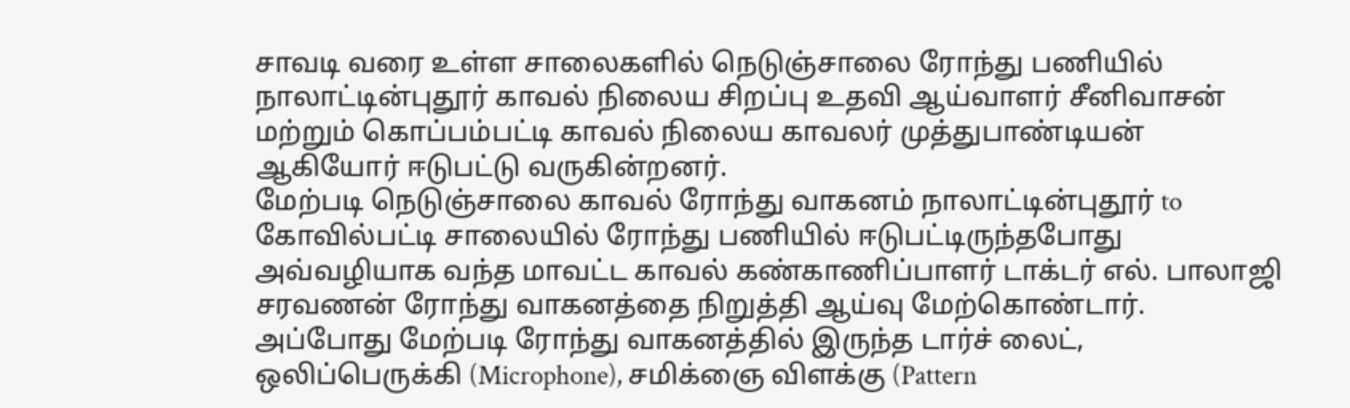சாவடி வரை உள்ள சாலைகளில் நெடுஞ்சாலை ரோந்து பணியில் நாலாட்டின்புதூர் காவல் நிலைய சிறப்பு உதவி ஆய்வாளர் சீனிவாசன் மற்றும் கொப்பம்பட்டி காவல் நிலைய காவலர் முத்துபாண்டியன் ஆகியோர் ஈடுபட்டு வருகின்றனர்.
மேற்படி நெடுஞ்சாலை காவல் ரோந்து வாகனம் நாலாட்டின்புதூர் to கோவில்பட்டி சாலையில் ரோந்து பணியில் ஈடுபட்டிருந்தபோது அவ்வழியாக வந்த மாவட்ட காவல் கண்காணிப்பாளர் டாக்டர் எல். பாலாஜி சரவணன் ரோந்து வாகனத்தை நிறுத்தி ஆய்வு மேற்கொண்டார்.
அப்போது மேற்படி ரோந்து வாகனத்தில் இருந்த டார்ச் லைட், ஒலிப்பெருக்கி (Microphone), சமிக்ஞை விளக்கு (Pattern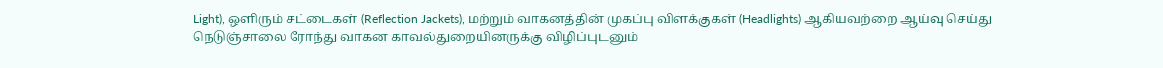Light), ஒளிரும் சட்டைகள் (Reflection Jackets), மற்றும் வாகனத்தின் முகப்பு விளக்குகள் (Headlights) ஆகியவற்றை ஆய்வு செய்து நெடுஞ்சாலை ரோந்து வாகன காவல்துறையினருக்கு விழிப்புடனும்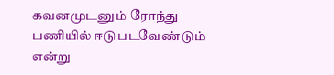கவனமுடனும் ரோந்து பணியில் ஈடுபடவேண்டும் என்று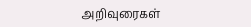அறிவுரைகள்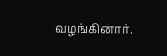வழங்கினார்.